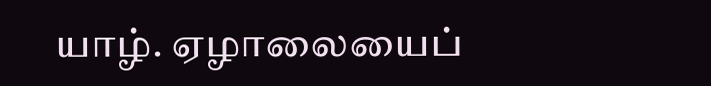யாழ். ஏழாலையைப்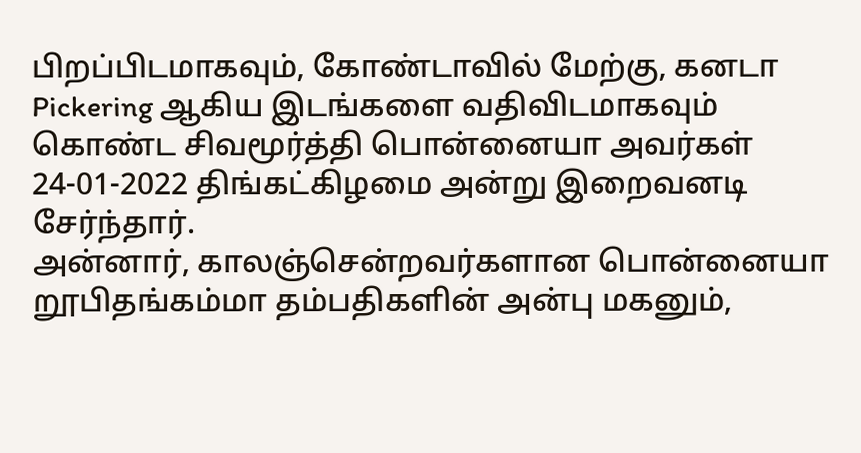பிறப்பிடமாகவும், கோண்டாவில் மேற்கு, கனடா Pickering ஆகிய இடங்களை வதிவிடமாகவும் கொண்ட சிவமூர்த்தி பொன்னையா அவர்கள் 24-01-2022 திங்கட்கிழமை அன்று இறைவனடி சேர்ந்தார்.
அன்னார், காலஞ்சென்றவர்களான பொன்னையா றூபிதங்கம்மா தம்பதிகளின் அன்பு மகனும்,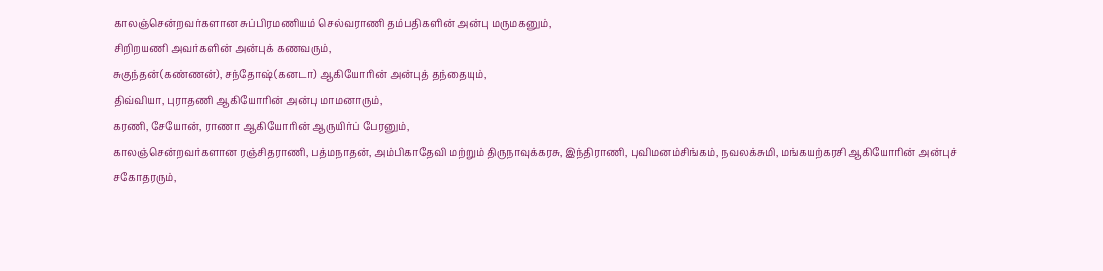காலஞ்சென்றவர்களான சுப்பிரமணியம் செல்வராணி தம்பதிகளின் அன்பு மருமகனும்,
சிறிறயணி அவர்களின் அன்புக் கணவரும்,
சுகுந்தன்(கண்ணன்), சந்தோஷ்(கனடா) ஆகியோரின் அன்புத் தந்தையும்,
திவ்வியா, புராதணி ஆகியோரின் அன்பு மாமனாரும்,
கரணி, சேயோன், ராணா ஆகியோரின் ஆருயிர்ப் பேரனும்,
காலஞ்சென்றவர்களான ரஞ்சிதராணி, பத்மநாதன், அம்பிகாதேவி மற்றும் திருநாவுக்கரசு, இந்திராணி, புவிமனம்சிங்கம், நவலக்சுமி, மங்கயற்கரசி ஆகியோரின் அன்புச் சகோதரரும்,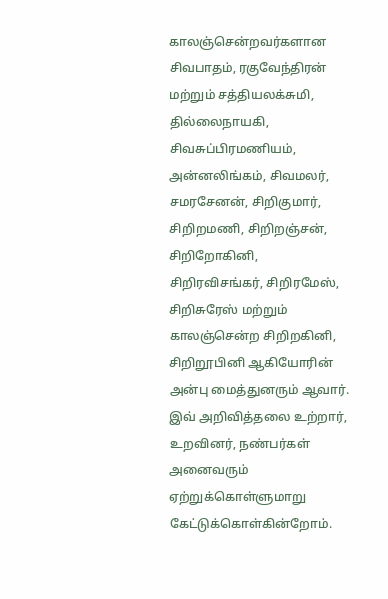காலஞ்சென்றவர்களான சிவபாதம், ரகுவேந்திரன் மற்றும் சத்தியலக்சுமி, தில்லைநாயகி, சிவசுப்பிரமணியம், அன்னலிங்கம், சிவமலர், சமரசேனன், சிறிகுமார், சிறிறமணி, சிறிறஞ்சன், சிறிறோகினி, சிறிரவிசங்கர், சிறிரமேஸ், சிறிசுரேஸ் மற்றும் காலஞ்சென்ற சிறிறகினி, சிறிறூபினி ஆகியோரின் அன்பு மைத்துனரும் ஆவார்.
இவ் அறிவித்தலை உற்றார், உறவினர், நண்பர்கள் அனைவரும் ஏற்றுக்கொள்ளுமாறு கேட்டுக்கொள்கின்றோம்.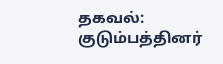தகவல்: குடும்பத்தினர்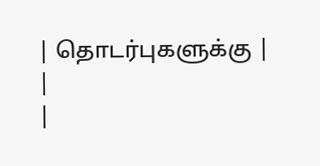| தொடர்புகளுக்கு | |
|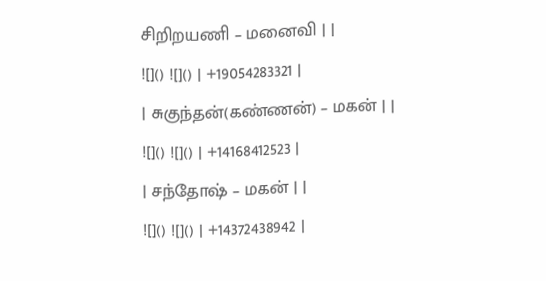சிறிறயணி – மனைவி | |
![]() ![]() | +19054283321 |
| சுகுந்தன்(கண்ணன்) – மகன் | |
![]() ![]() | +14168412523 |
| சந்தோஷ் – மகன் | |
![]() ![]() | +14372438942 |